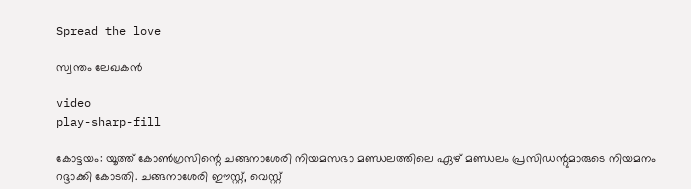Spread the love

സ്വന്തം ലേഖകന്‍

video
play-sharp-fill

കോട്ടയം: യൂത്ത് കോണ്‍ഗ്രസിന്റെ ചങ്ങനാശേരി നിയമസഭാ മണ്ഡലത്തിലെ ഏഴ് മണ്ഡലം പ്രസിഡന്റുമാരുടെ നിയമനം റദ്ദാക്കി കോടതി. ചങ്ങനാശേരി ഈസ്റ്റ്, വെസ്റ്റ്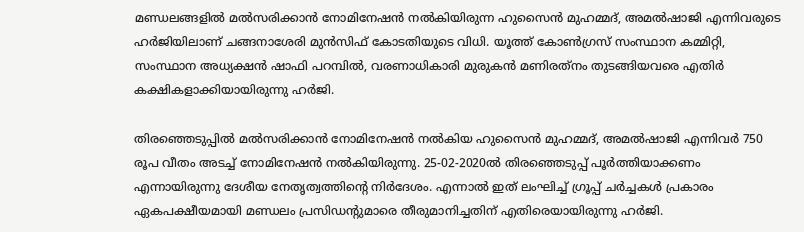മണ്ഡലങ്ങളില്‍ മല്‍സരിക്കാന്‍ നോമിനേഷന്‍ നല്‍കിയിരുന്ന ഹുസൈന്‍ മുഹമ്മദ്, അമല്‍ഷാജി എന്നിവരുടെ ഹര്‍ജിയിലാണ് ചങ്ങനാശേരി മുന്‍സിഫ് കോടതിയുടെ വിധി. യൂത്ത് കോണ്‍ഗ്രസ് സംസ്ഥാന കമ്മിറ്റി, സംസ്ഥാന അധ്യക്ഷന്‍ ഷാഫി പറമ്പില്‍, വരണാധികാരി മുരുകന്‍ മണിരത്‌നം തുടങ്ങിയവരെ എതിര്‍ കക്ഷികളാക്കിയായിരുന്നു ഹര്‍ജി.

തിരഞ്ഞെടുപ്പില്‍ മല്‍സരിക്കാന്‍ നോമിനേഷന്‍ നല്‍കിയ ഹുസൈന്‍ മുഹമ്മദ്, അമല്‍ഷാജി എന്നിവര്‍ 750 രൂപ വീതം അടച്ച് നോമിനേഷന്‍ നല്‍കിയിരുന്നു. 25-02-2020ല്‍ തിരഞ്ഞെടുപ്പ് പൂര്‍ത്തിയാക്കണം എന്നായിരുന്നു ദേശീയ നേതൃത്വത്തിന്റെ നിര്‍ദേശം. എന്നാല്‍ ഇത് ലംഘിച്ച് ഗ്രൂപ്പ് ചര്‍ച്ചകള്‍ പ്രകാരം ഏകപക്ഷീയമായി മണ്ഡലം പ്രസിഡന്റുമാരെ തീരുമാനിച്ചതിന് എതിരെയായിരുന്നു ഹര്‍ജി.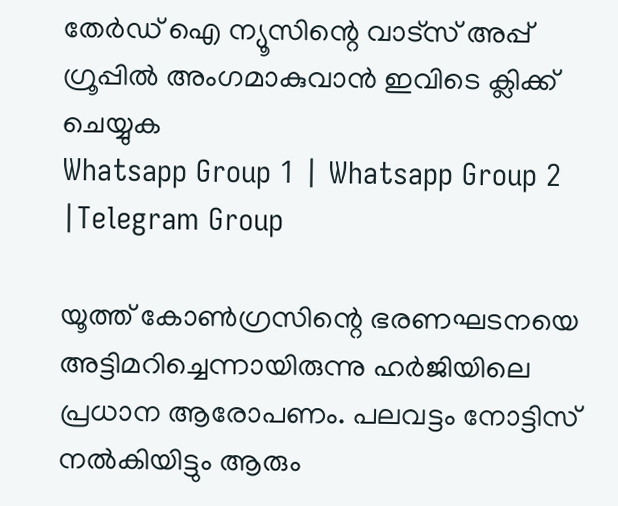തേർഡ് ഐ ന്യൂസിന്റെ വാട്സ് അപ്പ് ഗ്രൂപ്പിൽ അംഗമാകുവാൻ ഇവിടെ ക്ലിക്ക് ചെയ്യുക
Whatsapp Group 1 | Whatsapp Group 2 |Telegram Group

യൂത്ത് കോണ്‍ഗ്രസിന്റെ ഭരണഘടനയെ അട്ടിമറിച്ചെന്നായിരുന്നു ഹര്‍ജിയിലെ പ്രധാന ആരോപണം. പലവട്ടം നോട്ടിസ് നല്‍കിയിട്ടും ആരും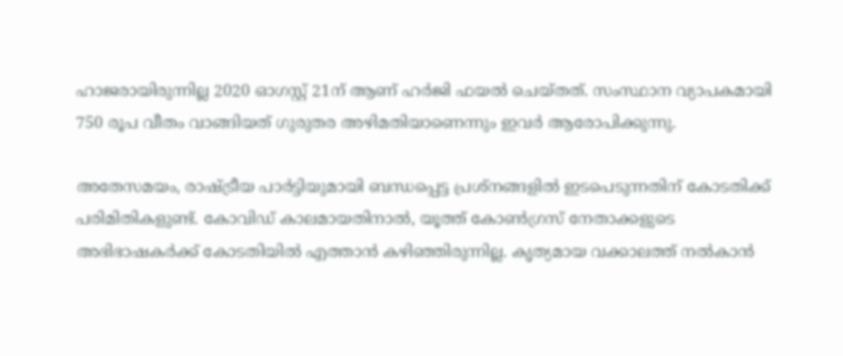ഹാജരായിരുന്നില്ല 2020 ഓഗസ്റ്റ് 21ന് ആണ് ഹര്‍ജി ഫയല്‍ ചെയ്തത്. സംസ്ഥാന വ്യാപകമായി 750 രൂപ വീതം വാങ്ങിയത് ഗുരുതര അഴിമതിയാണെന്നും ഇവര്‍ ആരോപിക്കുന്നു.

അതേസമയം, രാഷ്ട്രീയ പാര്‍ട്ടിയുമായി ബന്ധപ്പെട്ട പ്രശ്‌നങ്ങളില്‍ ഇടപെടുന്നതിന് കോടതിക്ക് പരിമിതികളുണ്ട്. കോവിഡ് കാലമായതിനാല്‍, യൂത്ത് കോണ്‍ഗ്രസ് നേതാക്കളുടെ അഭിഭാഷകര്‍ക്ക് കോടതിയില്‍ എത്താന്‍ കഴിഞ്ഞിരുന്നില്ല. കൃത്യമായ വക്കാലത്ത് നല്‍കാന്‍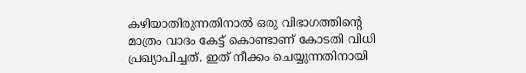കഴിയാതിരുന്നതിനാല്‍ ഒരു വിഭാഗത്തിന്റെ മാത്രം വാദം കേട്ട് കൊണ്ടാണ് കോടതി വിധി പ്രഖ്യാപിച്ചത്. ഇത് നീക്കം ചെയ്യുന്നതിനായി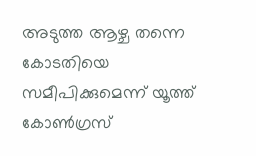അടുത്ത ആഴ്ച തന്നെ കോടതിയെ സമീപിക്കുമെന്ന് യൂത്ത് കോണ്‍ഗ്രസ്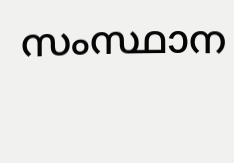സംസ്ഥാന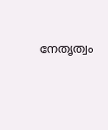നേതൃത്വം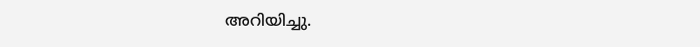അറിയിച്ചു.